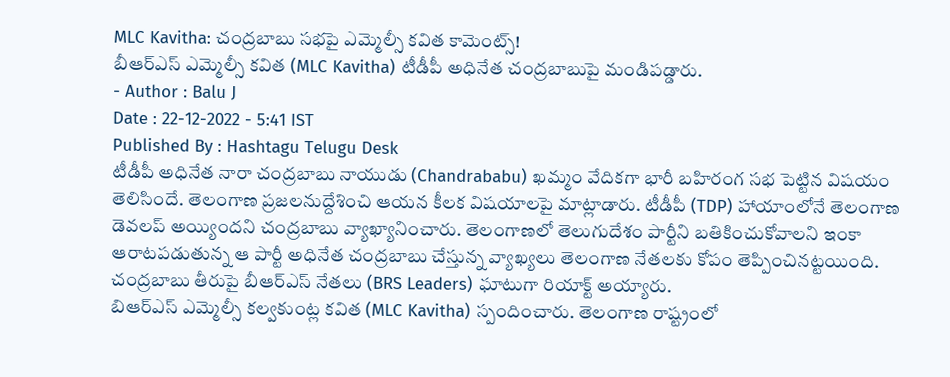MLC Kavitha: చంద్రబాబు సభపై ఎమ్మెల్సీ కవిత కామెంట్స్!
బీఆర్ఎస్ ఎమ్మెల్సీ కవిత (MLC Kavitha) టీడీపీ అధినేత చంద్రబాబుపై మండిపడ్డారు.
- Author : Balu J
Date : 22-12-2022 - 5:41 IST
Published By : Hashtagu Telugu Desk
టీడీపీ అధినేత నారా చంద్రబాబు నాయుడు (Chandrababu) ఖమ్మం వేదికగా భారీ బహిరంగ సభ పెట్టిన విషయం తెలిసిందే. తెలంగాణ ప్రజలనుద్దేశించి ఆయన కీలక విషయాలపై మాట్లాడారు. టీడీపీ (TDP) హాయాంలోనే తెలంగాణ డెవలప్ అయ్యిందని చంద్రబాబు వ్యాఖ్యానించారు. తెలంగాణలో తెలుగుదేశం పార్టీని బతికించుకోవాలని ఇంకా ఆరాటపడుతున్న ఆ పార్టీ అధినేత చంద్రబాబు చేస్తున్న వ్యాఖ్యలు తెలంగాణ నేతలకు కోపం తెప్పించినట్టయింది. చంద్రబాబు తీరుపై బీఆర్ఎస్ నేతలు (BRS Leaders) ఘాటుగా రియాక్ట్ అయ్యారు.
బిఆర్ఎస్ ఎమ్మెల్సీ కల్వకుంట్ల కవిత (MLC Kavitha) స్పందించారు. తెలంగాణ రాష్ట్రంలో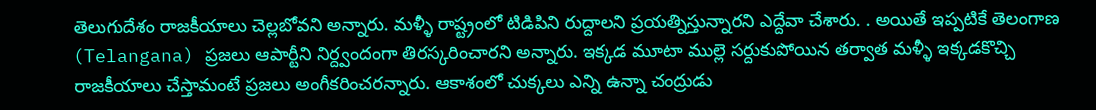తెలుగుదేశం రాజకీయాలు చెల్లబోవని అన్నారు. మళ్ళీ రాష్ట్రంలో టిడిపిని రుద్దాలని ప్రయత్నిస్తున్నారని ఎద్దేవా చేశారు. . అయితే ఇప్పటికే తెలంగాణ (Telangana) ప్రజలు ఆపార్టీని నిర్ద్వందంగా తిరస్కరించారని అన్నారు. ఇక్కడ మూటా ముల్లె సర్దుకుపోయిన తర్వాత మళ్ళీ ఇక్కడకొచ్చి రాజకీయాలు చేస్తామంటే ప్రజలు అంగీకరించరన్నారు. ఆకాశంలో చుక్కలు ఎన్ని ఉన్నా చంద్రుడు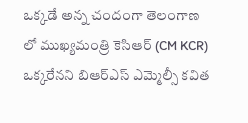ఒక్కడే అన్న చందంగా తెలంగాణ లో ముఖ్యమంత్రి కెసిఆర్ (CM KCR) ఒక్కరేనని బిఆర్ఎస్ ఎమ్మెల్సీ కవిత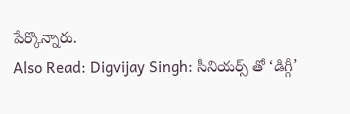పేర్కొన్నారు.
Also Read: Digvijay Singh: సీనియర్స్ తో ‘డిగ్గీ’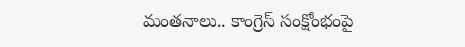మంతనాలు.. కాంగ్రెస్ సంక్షోంభంపై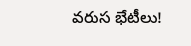వరుస భేటీలు!